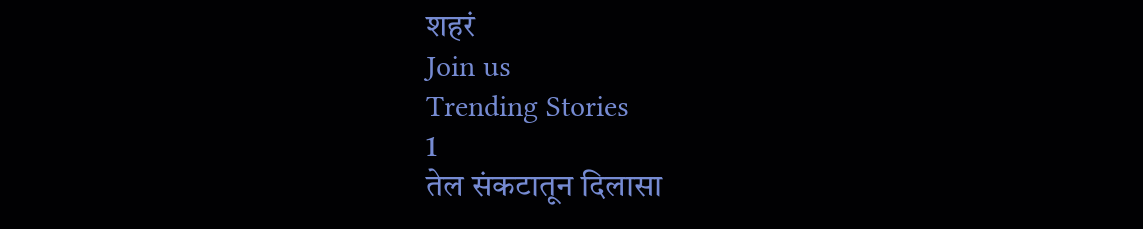शहरं
Join us
Trending Stories
1
तेल संकटातून दिलासा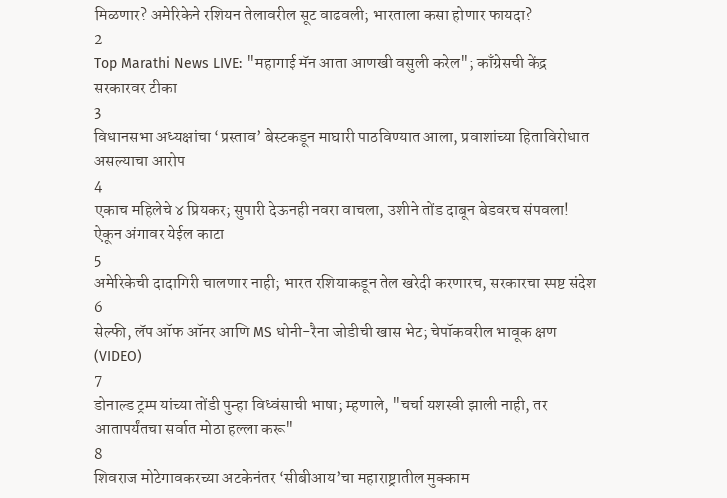मिळणार? अमेरिकेने रशियन तेलावरील सूट वाढवली; भारताला कसा होणार फायदा?
2
Top Marathi News LIVE: "महागाई मॅन आता आणखी वसुली करेल"; काँग्रेसची केंद्र सरकारवर टीका
3
विधानसभा अध्यक्षांचा ‘प्रस्ताव’ बेस्टकडून माघारी पाठविण्यात आला, प्रवाशांच्या हिताविरोधात असल्याचा आरोप
4
एकाच महिलेचे ४ प्रियकर; सुपारी देऊनही नवरा वाचला, उशीने तोंड दाबून बेडवरच संपवला! ऐकून अंगावर येईल काटा
5
अमेरिकेची दादागिरी चालणार नाही; भारत रशियाकडून तेल खरेदी करणारच, सरकारचा स्पष्ट संदेश
6
सेल्फी, लॅप ऑफ ऑनर आणि MS धोनी-रैना जोडीची खास भेट; चेपॉकवरील भावूक क्षण (VIDEO)
7
डोनाल्ड ट्रम्प यांच्या तोंडी पुन्हा विध्वंसाची भाषा; म्हणाले, "चर्चा यशस्वी झाली नाही, तर आतापर्यंतचा सर्वात मोठा हल्ला करू"
8
शिवराज मोटेगावकरच्या अटकेनंतर ‘सीबीआय’चा महाराष्ट्रातील मुक्काम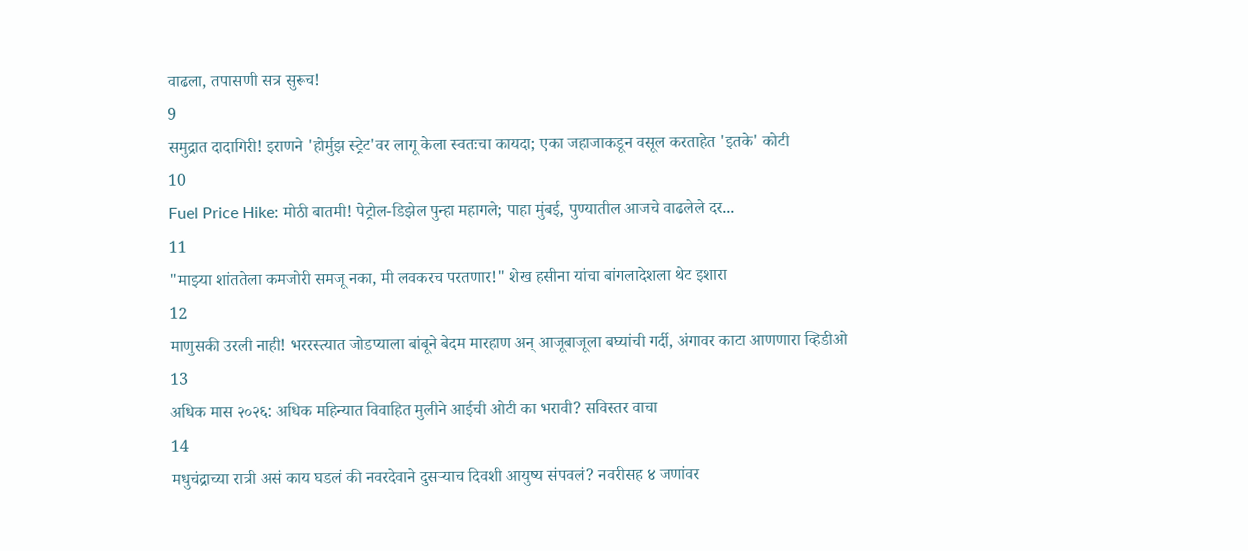वाढला, तपासणी सत्र सुरूच!
9
समुद्रात दादागिरी! इराणने 'होर्मुझ स्ट्रेट'वर लागू केला स्वतःचा कायदा; एका जहाजाकडून वसूल करताहेत 'इतके' कोटी
10
Fuel Price Hike: मोठी बातमी! पेट्रोल-डिझेल पुन्हा महागले; पाहा मुंबई, पुण्यातील आजचे वाढलेले दर...
11
"माझ्या शांततेला कमजोरी समजू नका, मी लवकरच परतणार!" शेख हसीना यांचा बांगलादेशला थेट इशारा
12
माणुसकी उरली नाही! भररस्त्यात जोडप्याला बांबूने बेदम मारहाण अन् आजूबाजूला बघ्यांची गर्दी, अंगावर काटा आणणारा व्हिडीओ
13
अधिक मास २०२६: अधिक महिन्यात विवाहित मुलीने आईची ओटी का भरावी? सविस्तर वाचा
14
मधुचंद्राच्या रात्री असं काय घडलं की नवरदेवाने दुसऱ्याच दिवशी आयुष्य संपवलं? नवरीसह ४ जणांवर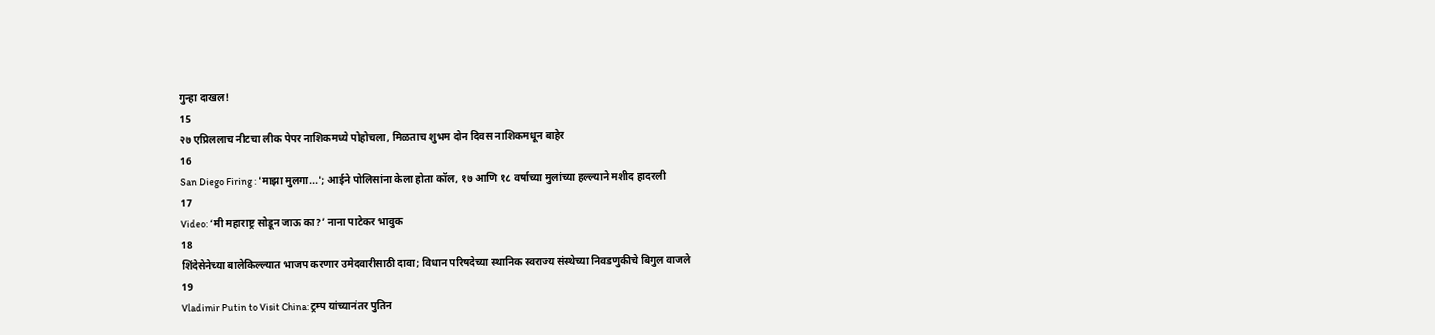गुन्हा दाखल!
15
२७ एप्रिललाच नीटचा लीक पेपर नाशिकमध्ये पोहोचला, मिळताच शुभम दोन दिवस नाशिकमधून बाहेर
16
San Diego Firing : 'माझा मुलगा...'; आईने पोलिसांना केला होता कॉल, १७ आणि १८ वर्षाच्या मुलांच्या हल्ल्याने मशीद हादरली
17
Video: ‘मी महाराष्ट्र सोडून जाऊ का?’ नाना पाटेकर भावुक
18
शिंदेसेनेच्या बालेकिल्ल्यात भाजप करणार उमेदवारीसाठी दावा; विधान परिषदेच्या स्थानिक स्वराज्य संस्थेच्या निवडणुकीचे बिगुल वाजले
19
Vladimir Putin to Visit China: ट्रम्प यांच्यानंतर पुतिन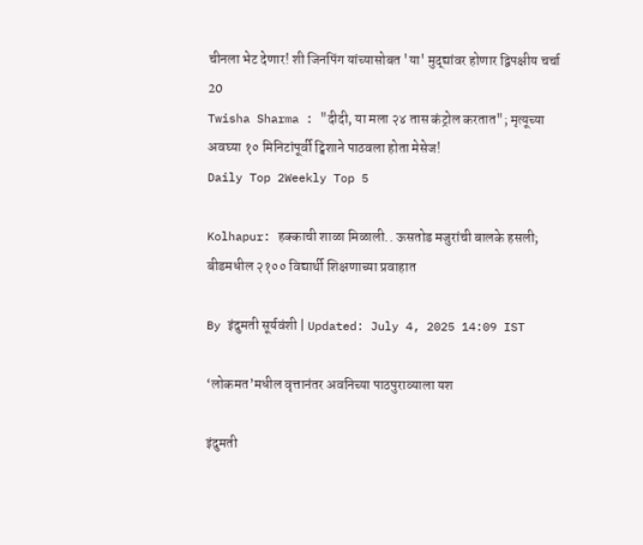चीनला भेट देणार! शी जिनपिंग यांच्यासोबत 'या' मुद्द्यांवर होणार द्विपक्षीय चर्चा
20
Twisha Sharma : "दीदी, या मला २४ तास कंट्रोल करतात"; मृत्यूच्या अवघ्या १० मिनिटांपूर्वी ट्विशाने पाठवला होता मेसेज!
Daily Top 2Weekly Top 5

Kolhapur: हक्काची शाळा मिळाली.. ऊसतोड मजुरांची बालके हसली; बीडमधील २१०० विद्यार्थी शिक्षणाच्या प्रवाहात

By इंदुमती सूर्यवंशी | Updated: July 4, 2025 14:09 IST

‘लोकमत’मधील वृत्तानंतर अवनिच्या पाठपुराव्याला यश

इंदुमती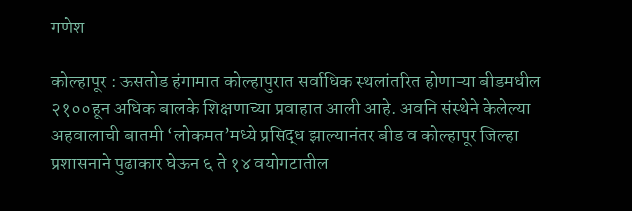गणेश

कोल्हापूर : ऊसतोड हंगामात कोल्हापुरात सर्वाधिक स्थलांतरित होणाऱ्या बीडमधील २१००हून अधिक बालके शिक्षणाच्या प्रवाहात आली आहे. अवनि संस्थेने केलेल्या अहवालाची बातमी ‘लोकमत’मध्ये प्रसिद्ध झाल्यानंतर बीड व कोल्हापूर जिल्हा प्रशासनाने पुढाकार घेऊन ६ ते १४ वयोगटातील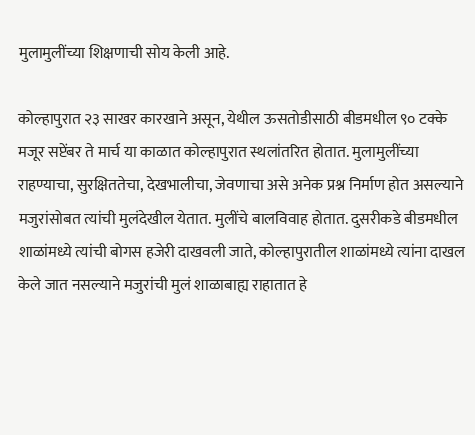मुलामुलींच्या शिक्षणाची सोय केली आहे.

कोल्हापुरात २३ साखर कारखाने असून, येथील ऊसतोडीसाठी बीडमधील ९० टक्के मजूर सप्टेंबर ते मार्च या काळात कोल्हापुरात स्थलांतरित होतात. मुलामुलींच्या राहण्याचा, सुरक्षिततेचा, देखभालीचा, जेवणाचा असे अनेक प्रश्न निर्माण होत असल्याने मजुरांसोबत त्यांची मुलंदेखील येतात. मुलींचे बालविवाह होतात. दुसरीकडे बीडमधील शाळांमध्ये त्यांची बोगस हजेरी दाखवली जाते, कोल्हापुरातील शाळांमध्ये त्यांना दाखल केले जात नसल्याने मजुरांची मुलं शाळाबाह्य राहातात हे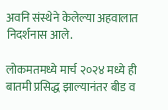अवनि संस्थेने केलेल्या अहवालात निदर्शनास आले.

लोकमतमध्ये मार्च २०२४ मध्ये ही बातमी प्रसिद्ध झाल्यानंतर बीड व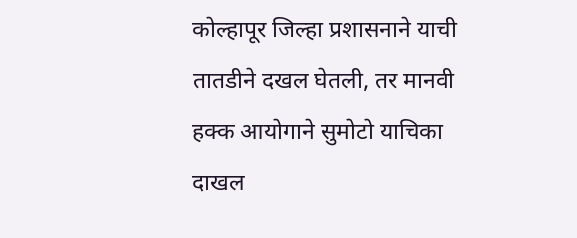कोल्हापूर जिल्हा प्रशासनाने याची तातडीने दखल घेतली, तर मानवी हक्क आयोगाने सुमोटो याचिका दाखल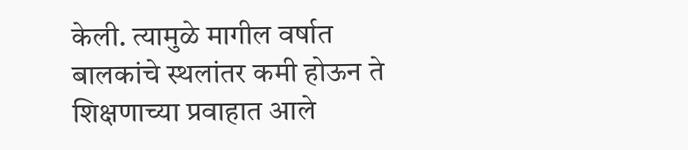केली. त्यामुळे मागील वर्षात बालकांचे स्थलांतर कमी होऊन ते शिक्षणाच्या प्रवाहात आले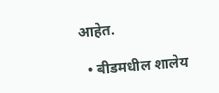आहेत.

  • बीडमधील शालेय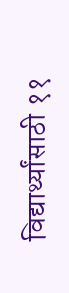विद्यार्थ्यांसाठी ११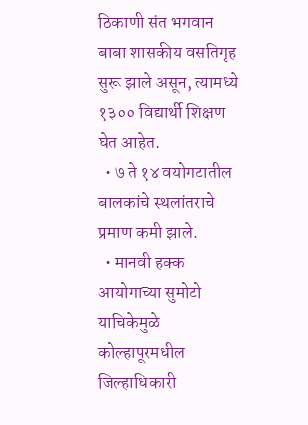ठिकाणी संत भगवान बाबा शासकीय वसतिगृह सुरू झाले असून, त्यामध्ये १३०० विद्यार्थी शिक्षण घेत आहेत.
  • ७ ते १४ वयोगटातील बालकांचे स्थलांतराचे प्रमाण कमी झाले.
  • मानवी हक्क आयोगाच्या सुमोटो याचिकेमुळे कोल्हापूरमधील जिल्हाधिकारी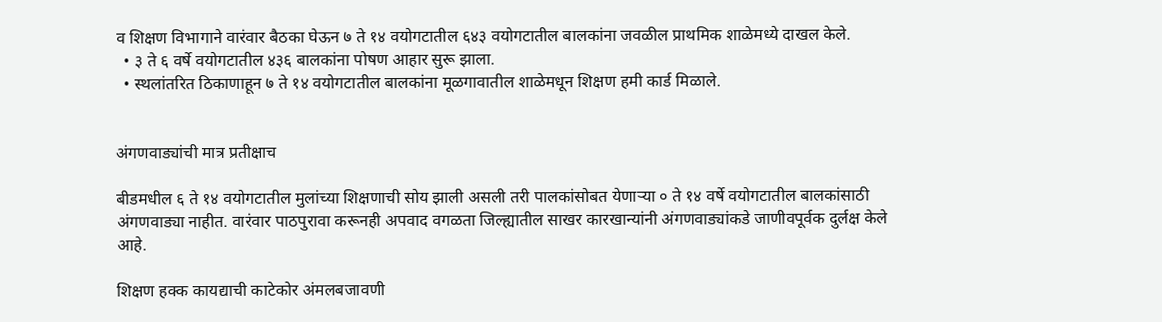व शिक्षण विभागाने वारंवार बैठका घेऊन ७ ते १४ वयोगटातील ६४३ वयोगटातील बालकांना जवळील प्राथमिक शाळेमध्ये दाखल केले.
  • ३ ते ६ वर्षे वयोगटातील ४३६ बालकांना पोषण आहार सुरू झाला.
  • स्थलांतरित ठिकाणाहून ७ ते १४ वयोगटातील बालकांना मूळगावातील शाळेमधून शिक्षण हमी कार्ड मिळाले.


अंगणवाड्यांची मात्र प्रतीक्षाच

बीडमधील ६ ते १४ वयोगटातील मुलांच्या शिक्षणाची सोय झाली असली तरी पालकांसोबत येणाऱ्या ० ते १४ वर्षे वयोगटातील बालकांसाठी अंगणवाड्या नाहीत. वारंवार पाठपुरावा करूनही अपवाद वगळता जिल्ह्यातील साखर कारखान्यांनी अंगणवाड्यांकडे जाणीवपूर्वक दुर्लक्ष केले आहे.

शिक्षण हक्क कायद्याची काटेकोर अंमलबजावणी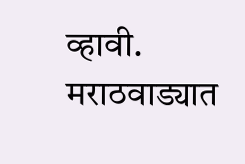व्हावी. मराठवाड्यात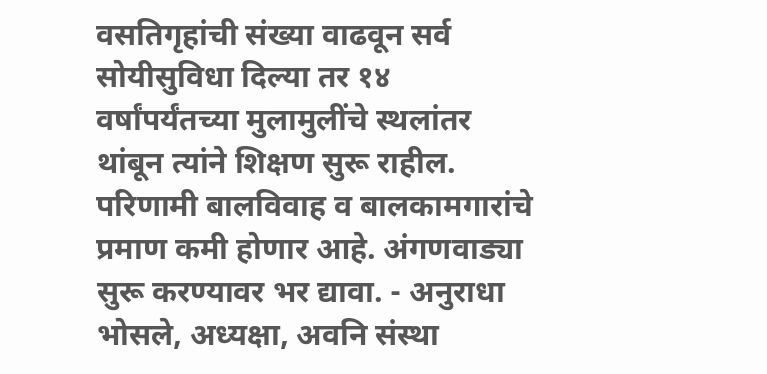वसतिगृहांची संख्या वाढवून सर्व सोयीसुविधा दिल्या तर १४ वर्षांपर्यंतच्या मुलामुलींचे स्थलांतर थांबून त्यांने शिक्षण सुरू राहील. परिणामी बालविवाह व बालकामगारांचे प्रमाण कमी होणार आहे. अंगणवाड्या सुरू करण्यावर भर द्यावा. - अनुराधा भोसले, अध्यक्षा, अवनि संस्था